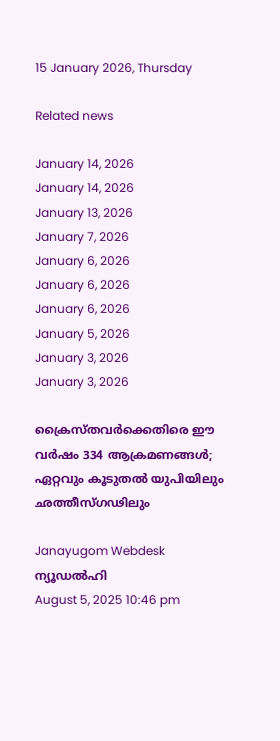15 January 2026, Thursday

Related news

January 14, 2026
January 14, 2026
January 13, 2026
January 7, 2026
January 6, 2026
January 6, 2026
January 6, 2026
January 5, 2026
January 3, 2026
January 3, 2026

ക്രൈസ്തവര്‍ക്കെതിരെ ഈ വര്‍ഷം 334 ആക്രമണങ്ങള്‍; ഏറ്റവും കൂടുതല്‍ യുപിയിലും ഛത്തീസ്ഗഢിലും

Janayugom Webdesk
ന്യൂഡല്‍ഹി
August 5, 2025 10:46 pm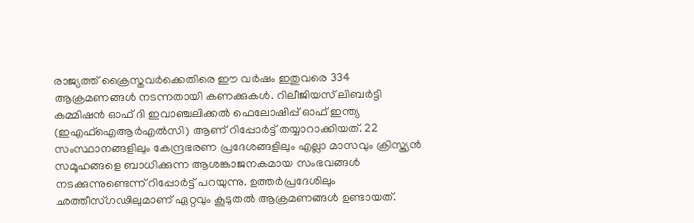രാജ്യത്ത് ക്രൈസ്തവര്‍ക്കെതിരെ ഈ വര്‍ഷം ഇതുവരെ 334 ആക്രമണങ്ങള്‍ നടന്നതായി കണക്കുകള്‍. റിലീജിയസ് ലിബര്‍ട്ടി കമ്മിഷന്‍ ഓഫ് ദി ഇവാഞ്ചലിക്കല്‍ ഫെലോഷിപ്പ് ഓഫ് ഇന്ത്യ (ഇഎഫ്ഐആര്‍എല്‍സി) ആണ് റിപ്പോര്‍ട്ട് തയ്യാറാക്കിയത്. 22 സംസ്ഥാനങ്ങളിലും കേന്ദ്രഭരണ പ്രദേശങ്ങളിലും എല്ലാ മാസവും ക്രിസ്ത്യന്‍ സമൂഹങ്ങളെ ബാധിക്കുന്ന ആശങ്കാജനകമായ സംഭവങ്ങള്‍ നടക്കുന്നുണ്ടെന്ന് റിപ്പോര്‍ട്ട് പറയുന്നു. ഉത്തര്‍പ്രദേശിലും ഛത്തീസ്ഗഢിലുമാണ് ഏറ്റവും കൂടുതല്‍ ആക്രമണങ്ങള്‍ ഉണ്ടായത്.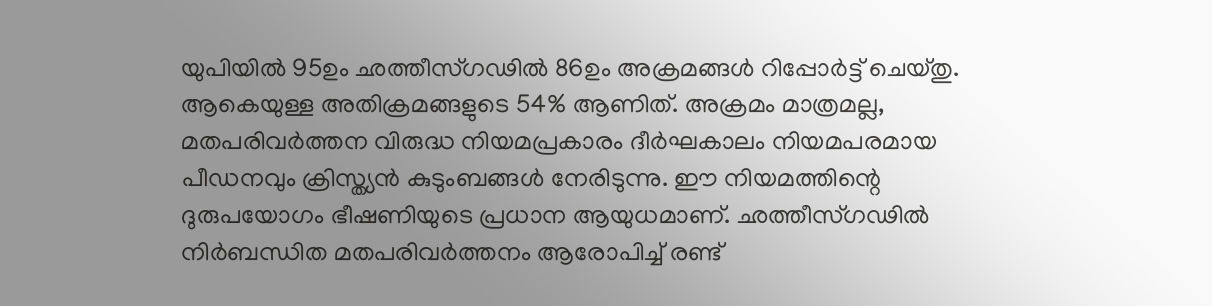യുപിയില്‍ 95ഉം ഛത്തീസ്ഗഢില്‍ 86ഉം അക്രമങ്ങള്‍ റിപ്പോര്‍ട്ട് ചെയ്തു. ആകെയുള്ള അതിക്രമങ്ങളുടെ 54% ആണിത്. അക്രമം മാത്രമല്ല, മതപരിവര്‍ത്തന വിരുദ്ധ നിയമപ്രകാരം ദീര്‍ഘകാലം നിയമപരമായ പീഡനവും ക്രിസ്ത്യന്‍ കുടുംബങ്ങള്‍ നേരിടുന്നു. ഈ നിയമത്തിന്റെ ദുരുപയോഗം ഭീഷണിയുടെ പ്രധാന ആയുധമാണ്. ഛത്തീസ്ഗഢില്‍ നിര്‍ബന്ധിത മതപരിവര്‍ത്തനം ആരോപിച്ച് രണ്ട്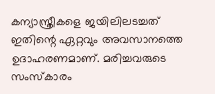കന്യാസ്ത്രീകളെ ജയിലിലടച്ചത് ഇതിന്റെ ഏറ്റവും അവസാനത്തെ ഉദാഹരണമാണ്. മരിച്ചവരുടെ സംസ്കാരം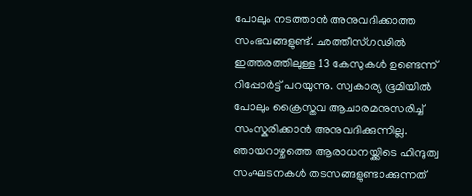പോലും നടത്താന്‍ അനുവദിക്കാത്ത സംഭവങ്ങളുണ്ട്. ഛത്തീസ്ഗഢില്‍ ഇത്തരത്തിലുള്ള 13 കേസുകള്‍ ഉണ്ടെന്ന് റിപ്പോര്‍ട്ട് പറയുന്നു. സ്വകാര്യ ഭൂമിയില്‍ പോലും ക്രൈസ്തവ ആചാരമനുസരിച്ച് സംസ്കരിക്കാന്‍ അനുവദിക്കുന്നില്ല. ഞായറാഴ്ചത്തെ ആരാധനയ്ക്കിടെ ഹിന്ദുത്വ സംഘടനകള്‍ തടസങ്ങളുണ്ടാക്കുന്നത്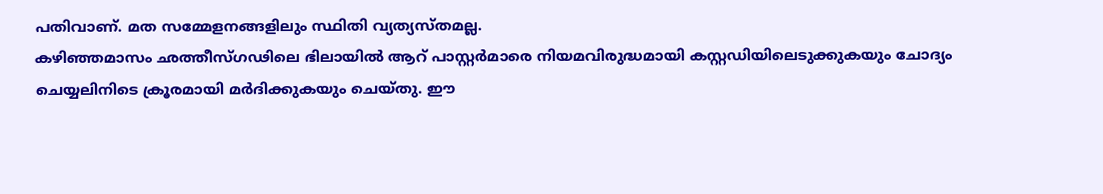പതിവാണ്. മത സമ്മേളനങ്ങളിലും സ്ഥിതി വ്യത്യസ്തമല്ല.
കഴിഞ്ഞമാസം ഛത്തീസ്ഗഢിലെ ഭിലായില്‍ ആറ് പാസ്റ്റര്‍മാരെ നിയമവിരുദ്ധമായി കസ്റ്റഡിയിലെടുക്കുകയും ചോദ്യം ചെയ്യലിനിടെ ക്രൂരമായി മര്‍ദിക്കുകയും ചെയ്തു. ഈ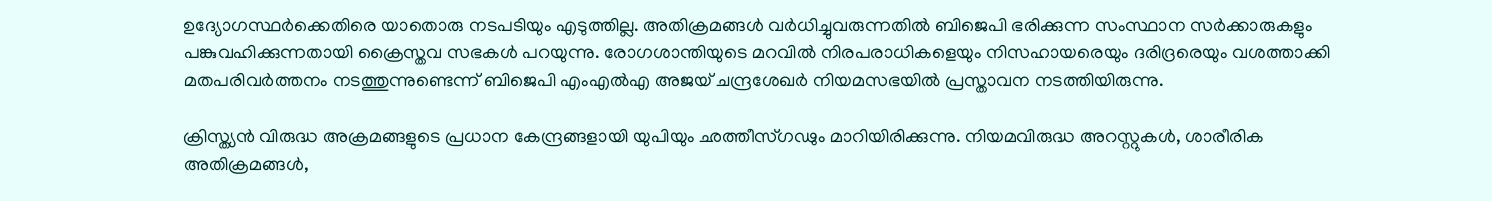ഉദ്യോഗസ്ഥര്‍ക്കെതിരെ യാതൊരു നടപടിയും എടുത്തില്ല. അതിക്രമങ്ങള്‍ വര്‍ധിച്ചുവരുന്നതില്‍ ബിജെപി ഭരിക്കുന്ന സംസ്ഥാന സര്‍ക്കാരുകളും പങ്കുവഹിക്കുന്നതായി ക്രൈസ്തവ സഭകള്‍ പറയുന്നു. രോഗശാന്തിയുടെ മറവില്‍ നിരപരാധികളെയും നിസഹായരെയും ദരിദ്രരെയും വശത്താക്കി മതപരിവര്‍ത്തനം നടത്തുന്നുണ്ടെന്ന് ബിജെപി എംഎല്‍എ അജയ് ചന്ദ്രശേഖര്‍ നിയമസഭയില്‍ പ്രസ്താവന നടത്തിയിരുന്നു.

ക്രിസ്ത്യന്‍ വിരുദ്ധ അക്രമങ്ങളുടെ പ്രധാന കേന്ദ്രങ്ങളായി യുപിയും ഛത്തീസ്ഗഢും മാറിയിരിക്കുന്നു. നിയമവിരുദ്ധ അറസ്റ്റുകള്‍, ശാരീരിക അതിക്രമങ്ങള്‍,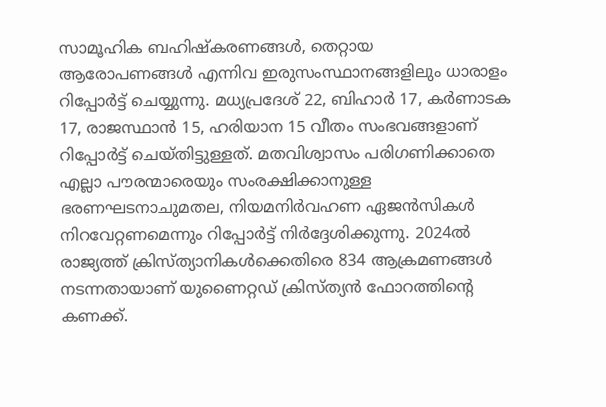സാമൂഹിക ബഹിഷ്കരണങ്ങള്‍, തെറ്റായ ആരോപണങ്ങള്‍ എന്നിവ ഇരുസംസ്ഥാനങ്ങളിലും ധാരാളം റിപ്പോര്‍ട്ട് ചെയ്യുന്നു. മധ്യപ്രദേശ് 22, ബിഹാര്‍ 17, കര്‍ണാടക 17, രാജസ്ഥാന്‍ 15, ഹരിയാന 15 വീതം സംഭവങ്ങളാണ് റിപ്പോര്‍ട്ട് ചെയ്തിട്ടുള്ളത്. മതവിശ്വാസം പരിഗണിക്കാതെ എല്ലാ പൗരന്മാരെയും സംരക്ഷിക്കാനുള്ള ഭരണഘടനാചുമതല, നിയമനിര്‍വഹണ ഏജന്‍സികള്‍ നിറവേറ്റണമെന്നും റിപ്പോര്‍ട്ട് നിര്‍ദ്ദേശിക്കുന്നു. 2024ല്‍ രാജ്യത്ത് ക്രിസ്ത്യാനികള്‍ക്കെതിരെ 834 ആക്രമണങ്ങള്‍ നടന്നതായാണ് യുണൈറ്റഡ് ക്രിസ്ത്യന്‍ ഫോറത്തിന്റെ കണക്ക്.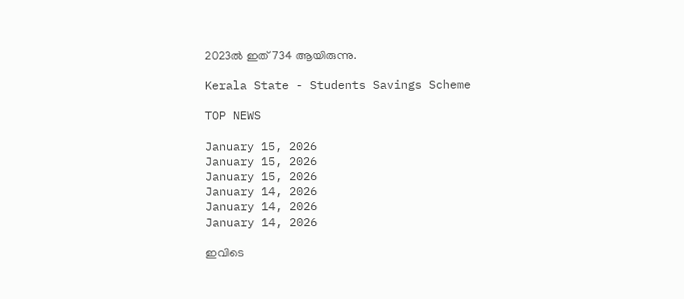2023ല്‍ ഇത് 734 ആയിരുന്നു.

Kerala State - Students Savings Scheme

TOP NEWS

January 15, 2026
January 15, 2026
January 15, 2026
January 14, 2026
January 14, 2026
January 14, 2026

ഇവിടെ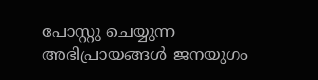പോസ്റ്റു ചെയ്യുന്ന അഭിപ്രായങ്ങള്‍ ജനയുഗം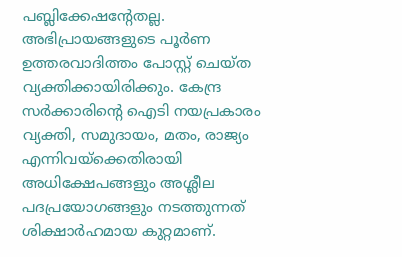പബ്ലിക്കേഷന്റേതല്ല. അഭിപ്രായങ്ങളുടെ പൂര്‍ണ ഉത്തരവാദിത്തം പോസ്റ്റ് ചെയ്ത വ്യക്തിക്കായിരിക്കും. കേന്ദ്ര സര്‍ക്കാരിന്റെ ഐടി നയപ്രകാരം വ്യക്തി, സമുദായം, മതം, രാജ്യം എന്നിവയ്‌ക്കെതിരായി അധിക്ഷേപങ്ങളും അശ്ലീല പദപ്രയോഗങ്ങളും നടത്തുന്നത് ശിക്ഷാര്‍ഹമായ കുറ്റമാണ്.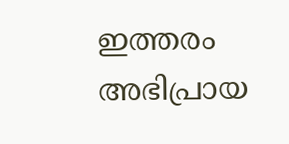ഇത്തരം അഭിപ്രായ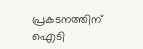പ്രകടനത്തിന് ഐടി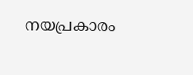നയപ്രകാരം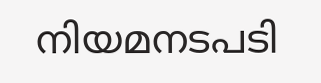നിയമനടപടി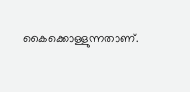കൈക്കൊള്ളുന്നതാണ്.